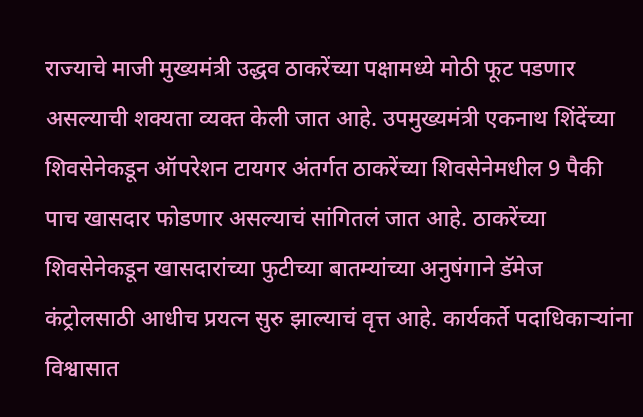राज्याचे माजी मुख्यमंत्री उद्धव ठाकरेंच्या पक्षामध्ये मोठी फूट पडणार असल्याची शक्यता व्यक्त केली जात आहे. उपमुख्यमंत्री एकनाथ शिंदेंच्या शिवसेनेकडून ऑपरेशन टायगर अंतर्गत ठाकरेंच्या शिवसेनेमधील 9 पैकी पाच खासदार फोडणार असल्याचं सांगितलं जात आहे. ठाकरेंच्या शिवसेनेकडून खासदारांच्या फुटीच्या बातम्यांच्या अनुषंगाने डॅमेज कंट्रोलसाठी आधीच प्रयत्न सुरु झाल्याचं वृत्त आहे. कार्यकर्ते पदाधिकाऱ्यांना विश्वासात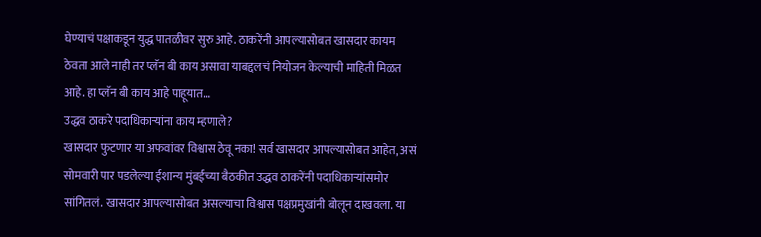घेण्याचं पक्षाकडून युद्ध पातळीवर सुरु आहे. ठाकरेंनी आपल्यासोबत खासदार कायम ठेवता आले नाही तर प्लॅन बी काय असावा याबद्दलचं नियोजन केल्याची माहिती मिळत आहे. हा प्लॅन बी काय आहे पाहूयात…
उद्धव ठाकरे पदाधिकाऱ्यांना काय म्हणाले?
खासदार फुटणार या अफवांवर विश्वास ठेवू नका! सर्व खासदार आपल्यासोबत आहेत, असं सोमवारी पार पडलेल्या ईशान्य मुंबईच्या बैठकीत उद्धव ठाकरेंनी पदाधिकाऱ्यांसमोर सांगितलं. खासदार आपल्यासोबत असल्याचा विश्वास पक्षप्रमुखांनी बोलून दाखवला. या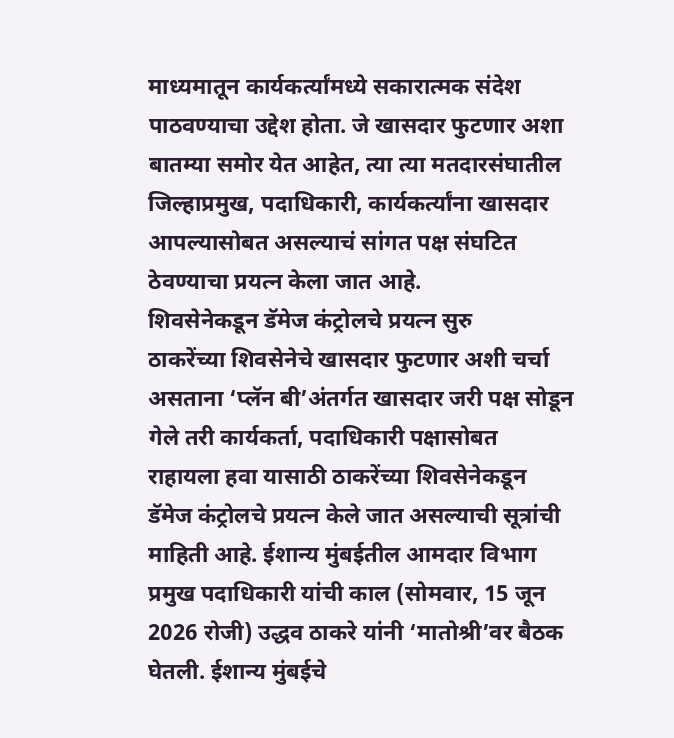माध्यमातून कार्यकर्त्यांमध्ये सकारात्मक संदेश पाठवण्याचा उद्देश होता. जे खासदार फुटणार अशा बातम्या समोर येत आहेत, त्या त्या मतदारसंघातील जिल्हाप्रमुख, पदाधिकारी, कार्यकर्त्यांना खासदार आपल्यासोबत असल्याचं सांगत पक्ष संघटित ठेवण्याचा प्रयत्न केला जात आहे.
शिवसेनेकडून डॅमेज कंट्रोलचे प्रयत्न सुरु
ठाकरेंच्या शिवसेनेचे खासदार फुटणार अशी चर्चा असताना ‘प्लॅन बी’अंतर्गत खासदार जरी पक्ष सोडून गेले तरी कार्यकर्ता, पदाधिकारी पक्षासोबत राहायला हवा यासाठी ठाकरेंच्या शिवसेनेकडून डॅमेज कंट्रोलचे प्रयत्न केले जात असल्याची सूत्रांची माहिती आहे. ईशान्य मुंबईतील आमदार विभाग प्रमुख पदाधिकारी यांची काल (सोमवार, 15 जून 2026 रोजी) उद्धव ठाकरे यांनी ‘मातोश्री’वर बैठक घेतली. ईशान्य मुंबईचे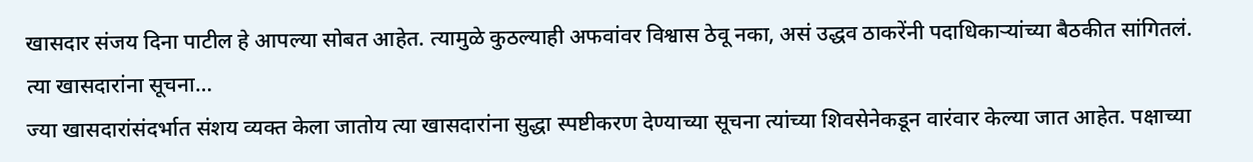खासदार संजय दिना पाटील हे आपल्या सोबत आहेत. त्यामुळे कुठल्याही अफवांवर विश्वास ठेवू नका, असं उद्धव ठाकरेंनी पदाधिकाऱ्यांच्या बैठकीत सांगितलं.
त्या खासदारांना सूचना…
ज्या खासदारांसंदर्भात संशय व्यक्त केला जातोय त्या खासदारांना सुद्धा स्पष्टीकरण देण्याच्या सूचना त्यांच्या शिवसेनेकडून वारंवार केल्या जात आहेत. पक्षाच्या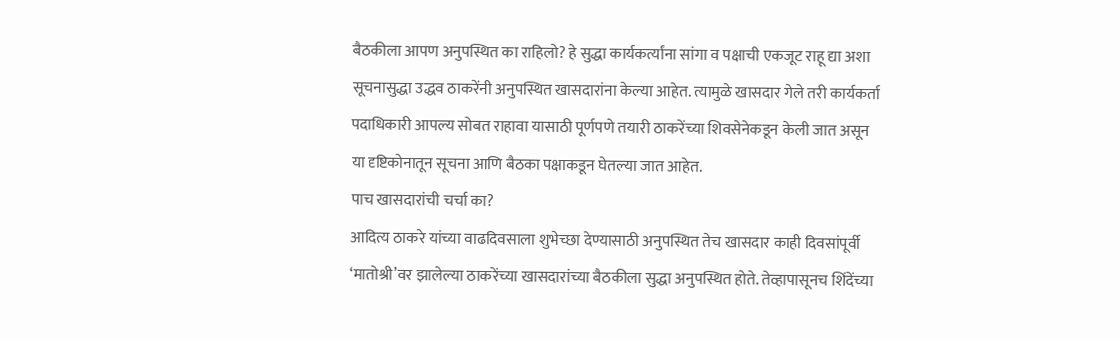बैठकीला आपण अनुपस्थित का राहिलो? हे सुद्धा कार्यकर्त्यांना सांगा व पक्षाची एकजूट राहू द्या अशा सूचनासुद्धा उद्धव ठाकरेंनी अनुपस्थित खासदारांना केल्या आहेत. त्यामुळे खासदार गेले तरी कार्यकर्ता पदाधिकारी आपल्य सोबत राहावा यासाठी पूर्णपणे तयारी ठाकरेंच्या शिवसेनेकडून केली जात असून या दृष्टिकोनातून सूचना आणि बैठका पक्षाकडून घेतल्या जात आहेत.
पाच खासदारांची चर्चा का?
आदित्य ठाकरे यांच्या वाढदिवसाला शुभेच्छा देण्यासाठी अनुपस्थित तेच खासदार काही दिवसांपूर्वी ‘मातोश्री’वर झालेल्या ठाकरेंच्या खासदारांच्या बैठकीला सुद्धा अनुपस्थित होते. तेव्हापासूनच शिंदेंच्या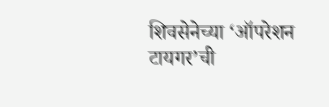शिवसेनेच्या ‘ऑपरेशन टायगर’ची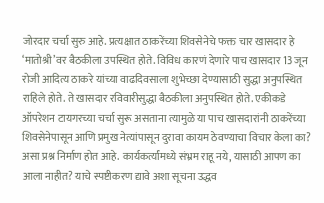जोरदार चर्चा सुरु आहे. प्रत्यक्षात ठाकरेंच्या शिवसेनेचे फक्त चार खासदार हे ‘मातोश्री’वर बैठकीला उपस्थित होते. विविध कारणं देणारे पाच खासदार 13 जून रोजी आदित्य ठाकरे यांच्या वाढदिवसाला शुभेच्छा देण्यासाठी सुद्धा अनुपस्थित राहिले होते. ते खासदार रविवारीसुद्धा बैठकीला अनुपस्थित होते. एकीकडे ऑपरेशन टायगरच्या चर्चा सुरू असताना त्यामुळे या पाच खासदारांनी ठाकरेंच्या शिवसेनेपासून आणि प्रमुख नेत्यांपासून दुरावा कायम ठेवण्याचा विचार केला का? असा प्रश्न निर्माण होत आहे. कार्यकर्त्यांमध्ये संभ्रम राहू नये, यासाठी आपण का आला नाहीत? याचे स्पष्टीकरण द्यावे अशा सूचना उद्धव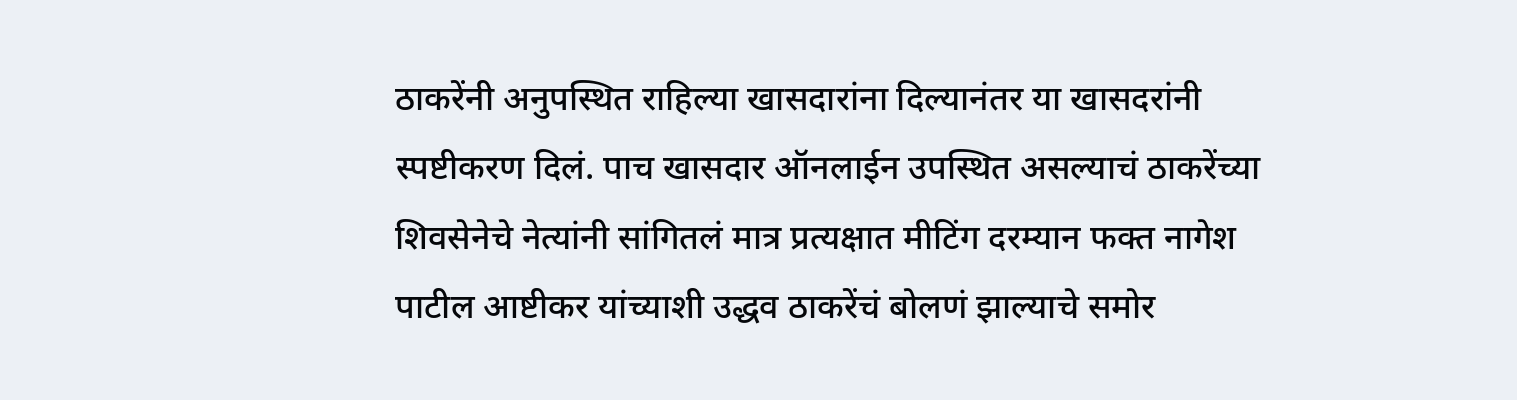ठाकरेंनी अनुपस्थित राहिल्या खासदारांना दिल्यानंतर या खासदरांनी स्पष्टीकरण दिलं. पाच खासदार ऑनलाईन उपस्थित असल्याचं ठाकरेंच्या शिवसेनेचे नेत्यांनी सांगितलं मात्र प्रत्यक्षात मीटिंग दरम्यान फक्त नागेश पाटील आष्टीकर यांच्याशी उद्धव ठाकरेंचं बोलणं झाल्याचे समोर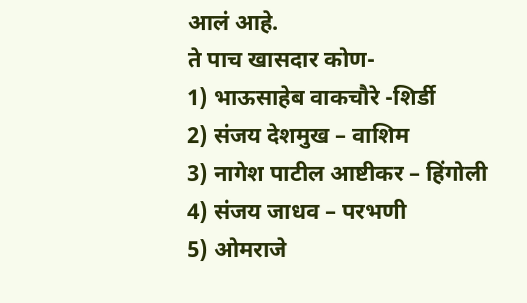आलं आहे.
ते पाच खासदार कोण-
1) भाऊसाहेब वाकचौरे -शिर्डी
2) संजय देशमुख – वाशिम
3) नागेश पाटील आष्टीकर – हिंगोली
4) संजय जाधव – परभणी
5) ओमराजे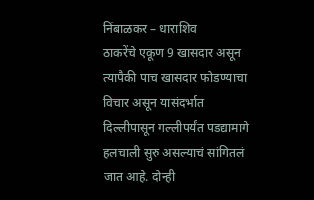निंबाळकर – धाराशिव
ठाकरेंचे एकूण 9 खासदार असून त्यापैकी पाच खासदार फोडण्याचा विचार असून यासंदर्भात दिल्लीपासून गल्लीपर्यंत पडद्यामागे हलचाली सुरु असल्याचं सांगितलं जात आहे. दोन्ही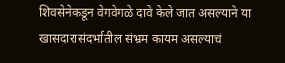शिवसेनेकडून वेगवेगळे दावे केले जात असल्याने या खासदारासंदर्भातील संभ्रम कायम असल्याचं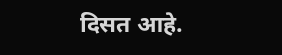दिसत आहे.